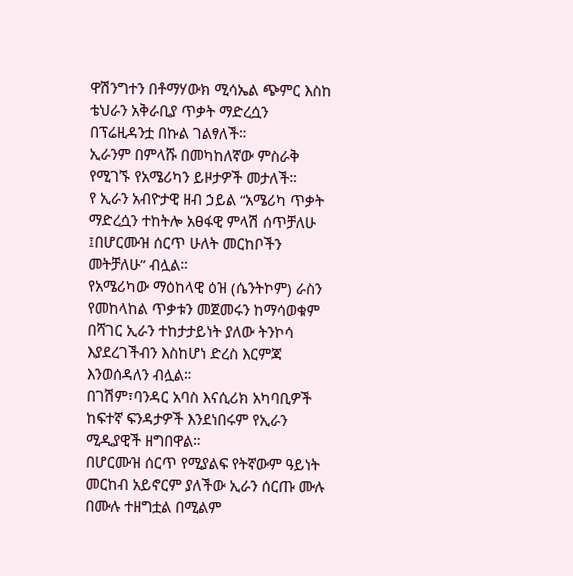ዋሽንግተን በቶማሃውክ ሚሳኤል ጭምር እስከ ቴህራን አቅራቢያ ጥቃት ማድረሷን በፕሬዚዳንቷ በኩል ገልፃለች።
ኢራንም በምላሹ በመካከለኛው ምስራቅ የሚገኙ የአሜሪካን ይዞታዎች መታለች።
የ ኢራን አብዮታዊ ዘብ ኃይል “አሜሪካ ጥቃት ማድረሷን ተከትሎ አፀፋዊ ምላሽ ሰጥቻለሁ ፤በሆርሙዝ ሰርጥ ሁለት መርከቦችን መትቻለሁ” ብሏል።
የአሜሪካው ማዕከላዊ ዕዝ (ሴንትኮም) ራስን የመከላከል ጥቃቱን መጀመሩን ከማሳወቁም በሻገር ኢራን ተከታታይነት ያለው ትንኮሳ እያደረገችብን እስከሆነ ድረስ እርምጃ እንወሰዳለን ብሏል።
በገሽም፣ባንዳር አባስ እናሲሪክ አካባቢዎች ከፍተኛ ፍንዳታዎች እንደነበሩም የኢራን ሚዲያዊች ዘግበዋል።
በሆርሙዝ ሰርጥ የሚያልፍ የትኛውም ዓይነት መርከብ አይኖርም ያለችው ኢራን ሰርጡ ሙሉ በሙሉ ተዘግቷል በሚልም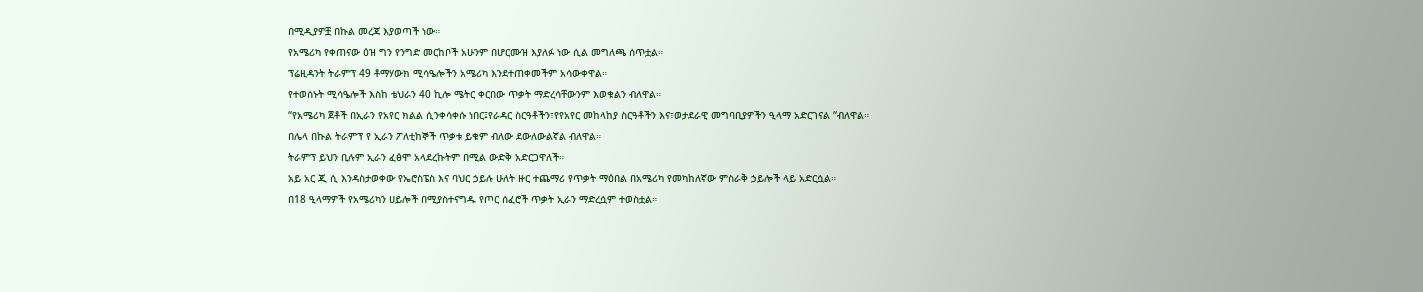በሚዲያዎቿ በኩል መረጃ እያወጣች ነው።
የአሜሪካ የቀጠናው ዕዝ ግን የንግድ መርከቦች አሁንም በሆርሙዝ እያለፉ ነው ሲል መግለጫ ሰጥቷል።
ፕሬዚዳንት ትራምፕ 49 ቶማሃውክ ሚሳዔሎችን አሜሪካ እንደተጠቀመችም አሳውቀዋል።
የተወሰኑት ሚሳዔሎች እስከ ቴህራን 40 ኪሎ ሜትር ቀርበው ጥቃት ማድረሳቸውንም እወቁልን ብለዋል።
“የአሜሪካ ጀቶች በኢራን የአየር ክልል ሲንቀሳቀሱ ነበር፤የራዳር ስርዓቶችን፣የየአየር መከላከያ ስርዓቶችን እና፣ወታደራዊ መግባቢያዎችን ዒላማ አድርገናል “ብለዋል።
በሌላ በኩል ትራምፕ የ ኢራን ፖለቲከኞች ጥቃቱ ይቁም ብለው ደውለውልኛል ብለዋል።
ትራምፕ ይህን ቢሉም ኢራን ፈፅሞ አላደረኩትም በሚል ውድቅ አድርጋዋለች።
አይ አር ጂ ሲ እንዳስታወቀው የኤሮስፔስ እና ባህር ኃይሉ ሁለት ዙር ተጨማሪ የጥቃት ማዕበል በአሜሪካ የመካከለኛው ምስራቅ ኃይሎች ላይ አድርሷል።
በ18 ዒላማዎች የአሜሪካን ሀይሎች በሚያስተናግዱ የጦር ሰፈሮች ጥቃት ኢራን ማድረሷም ተወስቷል።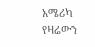አሜሪካ የዛሬውን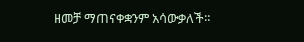ዘመቻ ማጠናቀቋንም አሳውቃለች።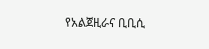የአልጀዚራና ቢቢሲ